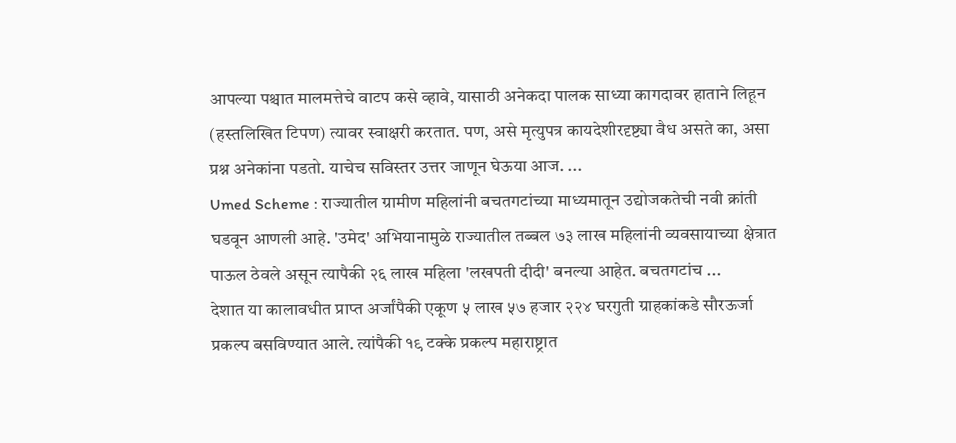आपल्या पश्चात मालमत्तेचे वाटप कसे व्हावे, यासाठी अनेकदा पालक साध्या कागदावर हाताने लिहून (हस्तलिखित टिपण) त्यावर स्वाक्षरी करतात. पण, असे मृत्युपत्र कायदेशीरदृष्ट्या वैध असते का, असा प्रश्न अनेकांना पडतो. याचेच सविस्तर उत्तर जाणून घेऊया आज. ...
Umed Scheme : राज्यातील ग्रामीण महिलांनी बचतगटांच्या माध्यमातून उद्योजकतेची नवी क्रांती घडवून आणली आहे. 'उमेद' अभियानामुळे राज्यातील तब्बल ७३ लाख महिलांनी व्यवसायाच्या क्षेत्रात पाऊल ठेवले असून त्यापैकी २६ लाख महिला 'लखपती दीदी' बनल्या आहेत. बचतगटांच ...
देशात या कालावधीत प्राप्त अर्जांपैकी एकूण ५ लाख ५७ हजार २२४ घरगुती ग्राहकांकडे सौरऊर्जा प्रकल्प बसविण्यात आले. त्यांपैकी १९ टक्के प्रकल्प महाराष्ट्रात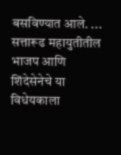बसविण्यात आले. ...
सत्तारूढ महायुतीतील भाजप आणि शिंदेसेनेचे या विधेयकाला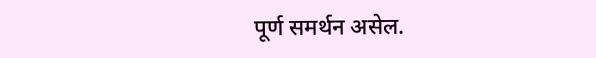पूर्ण समर्थन असेल.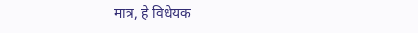मात्र, हे विधेयक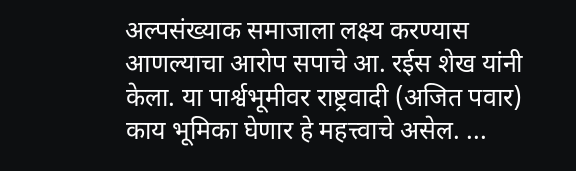अल्पसंख्याक समाजाला लक्ष्य करण्यास आणल्याचा आरोप सपाचे आ. रईस शेख यांनी केला. या पार्श्वभूमीवर राष्ट्रवादी (अजित पवार) काय भूमिका घेणार हे महत्त्वाचे असेल. ...